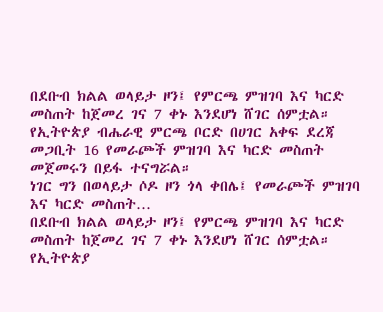በደቡብ ክልል ወላይታ ዞን፤ የምርጫ ምዝገባ እና ካርድ መስጠት ከጀመረ ገና 7 ቀኑ እንደሆነ ሸገር ሰምቷል።
የኢትዮጵያ ብሔራዊ ምርጫ ቦርድ በሀገር አቀፍ ደረጃ መጋቢት 16 የመራጮች ምዝገባ እና ካርድ መስጠት መጀመሩን በይፋ ተናግሯል።
ነገር ግን በወላይታ ሶዶ ዞን ጎላ ቀበሌ፤ የመራጮች ምዝገባ እና ካርድ መስጠት…
በደቡብ ክልል ወላይታ ዞን፤ የምርጫ ምዝገባ እና ካርድ መስጠት ከጀመረ ገና 7 ቀኑ እንደሆነ ሸገር ሰምቷል።
የኢትዮጵያ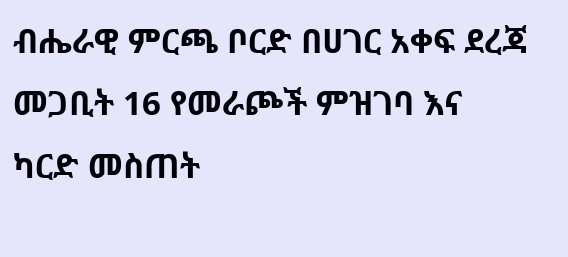ብሔራዊ ምርጫ ቦርድ በሀገር አቀፍ ደረጃ መጋቢት 16 የመራጮች ምዝገባ እና ካርድ መስጠት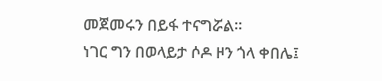መጀመሩን በይፋ ተናግሯል።
ነገር ግን በወላይታ ሶዶ ዞን ጎላ ቀበሌ፤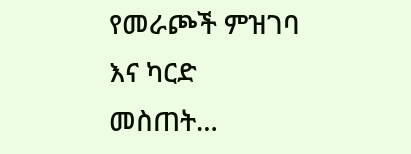የመራጮች ምዝገባ እና ካርድ መስጠት…